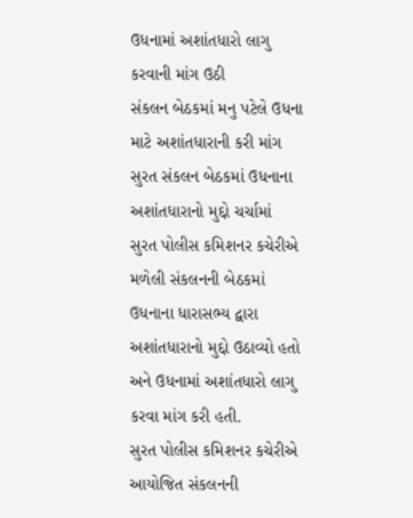ઉધનામાં અશાંતધારો લાગુ કરવાની માંગ ઉઠી
સંકલન બેઠકમાં મનુ પટેલે ઉધના માટે અશાંતધારાની કરી માંગ
સુરત સંકલન બેઠકમાં ઉધનાના અશાંતધારાનો મુદ્દો ચર્ચામાં
સુરત પોલીસ કમિશનર કચેરીએ મળેલી સંકલનની બેઠકમાં ઉધનાના ધારાસભ્ય દ્વારા અશાંતધારાનો મુદ્દો ઉઠાવ્યો હતો અને ઉધનામાં અશાંતધારો લાગુ કરવા માંગ કરી હતી.
સુરત પોલીસ કમિશનર કચેરીએ આયોજિત સંકલનની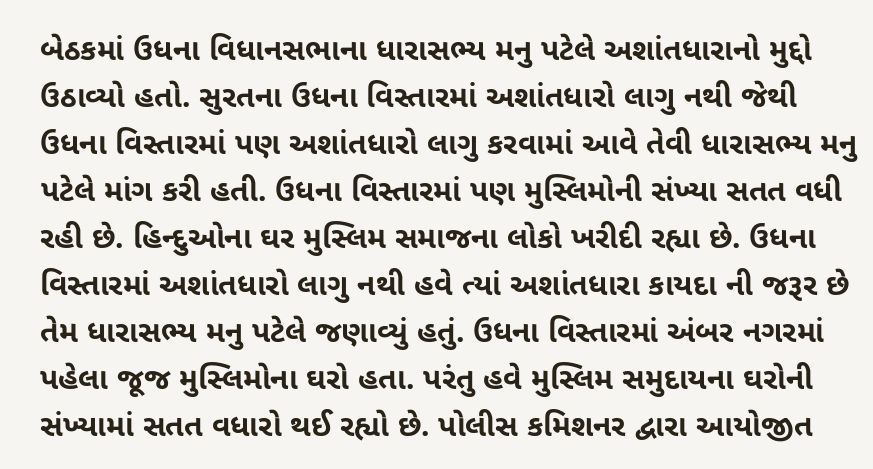બેઠકમાં ઉધના વિધાનસભાના ધારાસભ્ય મનુ પટેલે અશાંતધારાનો મુદ્દો ઉઠાવ્યો હતો. સુરતના ઉધના વિસ્તારમાં અશાંતધારો લાગુ નથી જેથી ઉધના વિસ્તારમાં પણ અશાંતધારો લાગુ કરવામાં આવે તેવી ધારાસભ્ય મનુ પટેલે માંગ કરી હતી. ઉધના વિસ્તારમાં પણ મુસ્લિમોની સંખ્યા સતત વધી રહી છે. હિન્દુઓના ઘર મુસ્લિમ સમાજના લોકો ખરીદી રહ્યા છે. ઉધના વિસ્તારમાં અશાંતધારો લાગુ નથી હવે ત્યાં અશાંતધારા કાયદા ની જરૂર છે તેમ ધારાસભ્ય મનુ પટેલે જણાવ્યું હતું. ઉધના વિસ્તારમાં અંબર નગરમાં પહેલા જૂજ મુસ્લિમોના ઘરો હતા. પરંતુ હવે મુસ્લિમ સમુદાયના ઘરોની સંખ્યામાં સતત વધારો થઈ રહ્યો છે. પોલીસ કમિશનર દ્વારા આયોજીત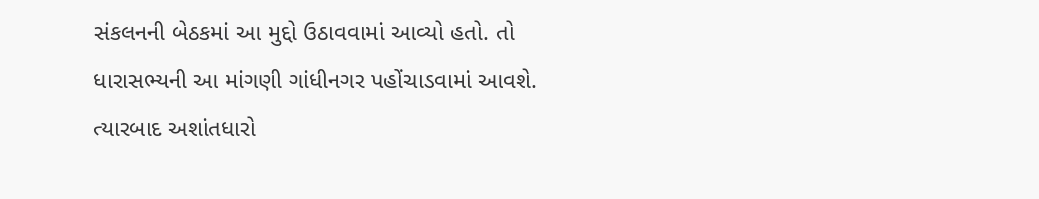સંકલનની બેઠકમાં આ મુદ્દો ઉઠાવવામાં આવ્યો હતો. તો ધારાસભ્યની આ માંગણી ગાંધીનગર પહોંચાડવામાં આવશે. ત્યારબાદ અશાંતધારો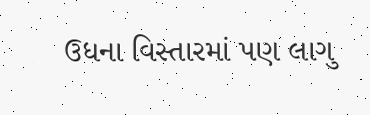ઉધના વિસ્તારમાં પણ લાગુ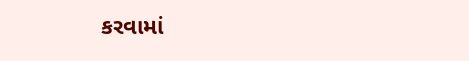કરવામાં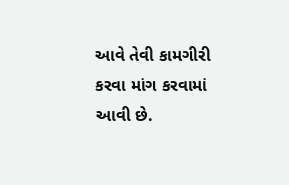આવે તેવી કામગીરી કરવા માંગ કરવામાં આવી છે.